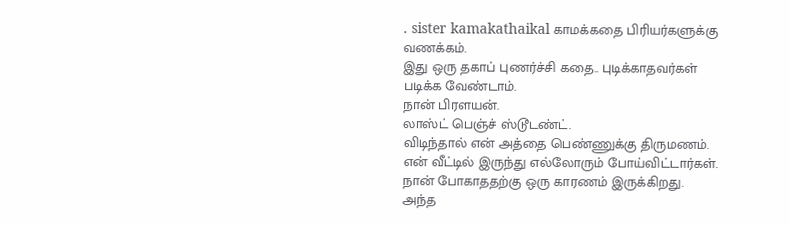. sister kamakathaikal காமக்கதை பிரியர்களுக்கு வணக்கம்.
இது ஒரு தகாப் புணர்ச்சி கதை.. புடிக்காதவர்கள் படிக்க வேண்டாம்.
நான் பிரளயன்.
லாஸ்ட் பெஞ்ச் ஸ்டூடண்ட்.
விடிந்தால் என் அத்தை பெண்ணுக்கு திருமணம்.
என் வீட்டில் இருந்து எல்லோரும் போய்விட்டார்கள்.
நான் போகாததற்கு ஒரு காரணம் இருக்கிறது.
அந்த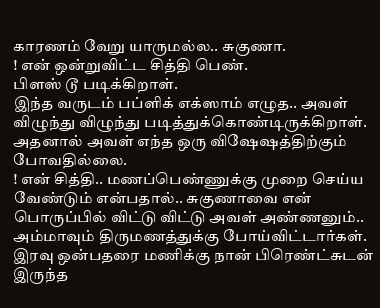காரணம் வேறு யாருமல்ல.. சுகுணா.
! என் ஒன்றுவிட்ட சித்தி பெண்.
பிளஸ் டூ படிக்கிறாள்.
இந்த வருடம் பப்ளிக் எக்ஸாம் எழுத.. அவள் விழுந்து விழுந்து படித்துக்கொண்டிருக்கிறாள்.
அதனால் அவள் எந்த ஒரு விஷேஷத்திற்கும் போவதில்லை.
! என் சித்தி.. மணப்பெண்ணுக்கு முறை செய்ய வேண்டும் என்பதால்.. சுகுணாவை என் பொருப்பில் விட்டு விட்டு அவள் அண்ணனும்.. அம்மாவும் திருமணத்துக்கு போய்விட்டார்கள்.
இரவு ஒன்பதரை மணிக்கு நான் பிரெண்ட்சுடன் இருந்த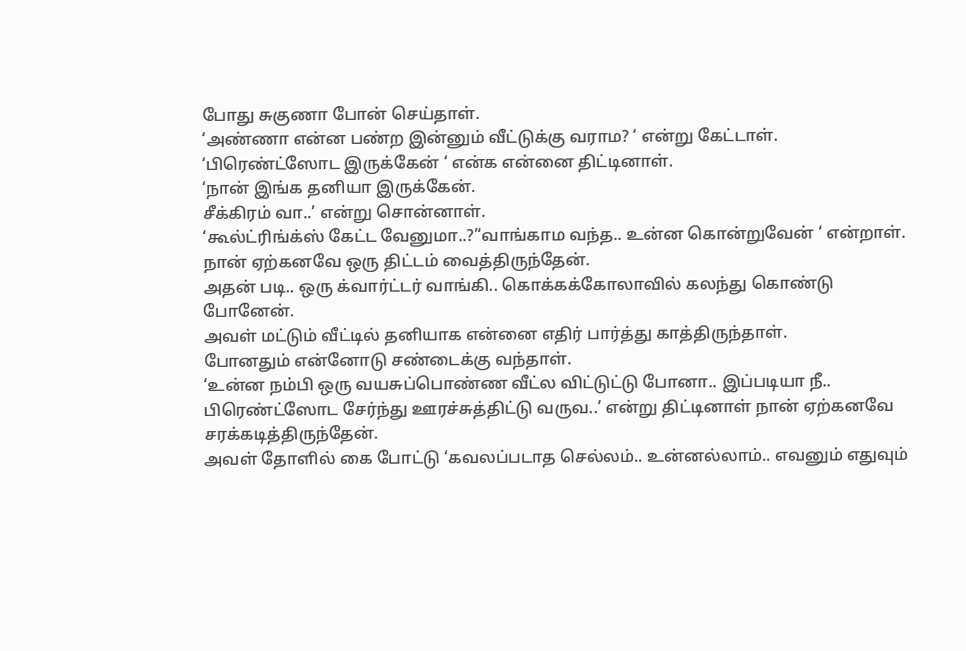போது சுகுணா போன் செய்தாள்.
‘அண்ணா என்ன பண்ற இன்னும் வீட்டுக்கு வராம? ‘ என்று கேட்டாள்.
‘பிரெண்ட்ஸோட இருக்கேன் ‘ என்க என்னை திட்டினாள்.
‘நான் இங்க தனியா இருக்கேன்.
சீக்கிரம் வா..’ என்று சொன்னாள்.
‘கூல்ட்ரிங்க்ஸ் கேட்ட வேனுமா..?’‘வாங்காம வந்த.. உன்ன கொன்றுவேன் ‘ என்றாள்.
நான் ஏற்கனவே ஒரு திட்டம் வைத்திருந்தேன்.
அதன் படி.. ஒரு க்வார்ட்டர் வாங்கி.. கொக்கக்கோலாவில் கலந்து கொண்டு போனேன்.
அவள் மட்டும் வீட்டில் தனியாக என்னை எதிர் பார்த்து காத்திருந்தாள்.
போனதும் என்னோடு சண்டைக்கு வந்தாள்.
‘உன்ன நம்பி ஒரு வயசுப்பொண்ண வீட்ல விட்டுட்டு போனா.. இப்படியா நீ.. பிரெண்ட்ஸோட சேர்ந்து ஊரச்சுத்திட்டு வருவ..’ என்று திட்டினாள் நான் ஏற்கனவே சரக்கடித்திருந்தேன்.
அவள் தோளில் கை போட்டு ‘கவலப்படாத செல்லம்.. உன்னல்லாம்.. எவனும் எதுவும்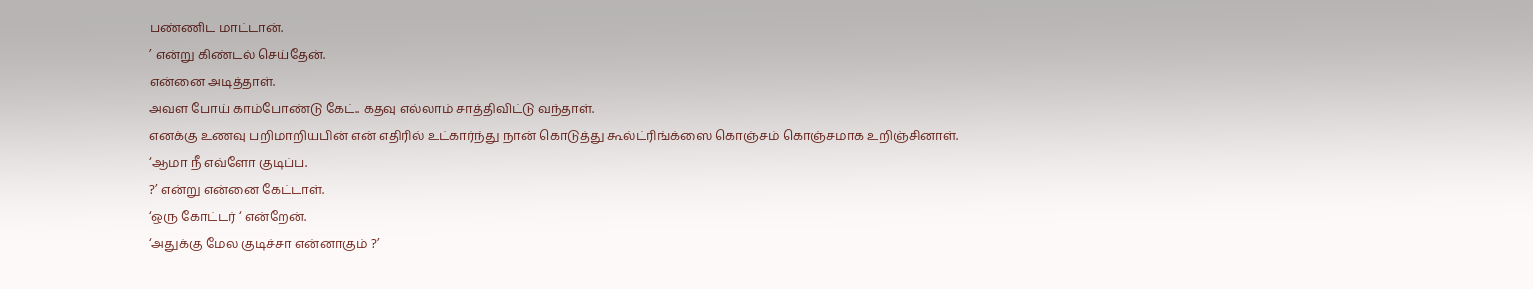பண்ணிட மாட்டான்.
’ என்று கிண்டல் செய்தேன்.
என்னை அடித்தாள்.
அவள போய் காம்போண்டு கேட்.. கதவு எல்லாம் சாத்திவிட்டு வந்தாள்.
எனக்கு உணவு பறிமாறியபின் என் எதிரில் உட்கார்ந்து நான் கொடுத்து கூல்ட்ரிங்க்ஸை கொஞ்சம் கொஞ்சமாக உறிஞ்சினாள்.
‘ஆமா நீ எவ்ளோ குடிப்ப.
?’ என்று என்னை கேட்டாள்.
‘ஒரு கோட்டர் ‘ என்றேன்.
‘அதுக்கு மேல குடிச்சா என்னாகும் ?’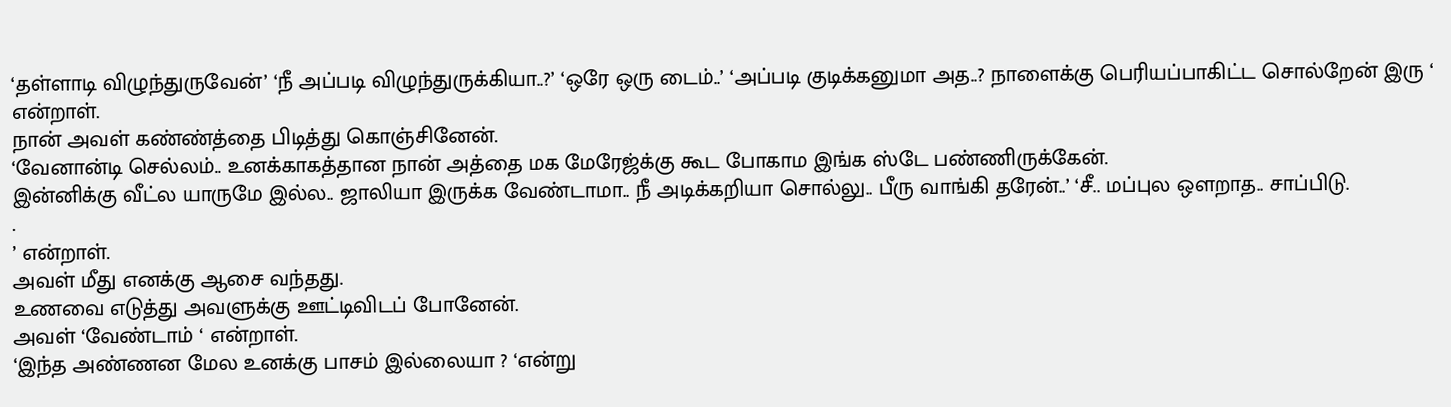‘தள்ளாடி விழுந்துருவேன்’ ‘நீ அப்படி விழுந்துருக்கியா..?’ ‘ஒரே ஒரு டைம்..’ ‘அப்படி குடிக்கனுமா அத..? நாளைக்கு பெரியப்பாகிட்ட சொல்றேன் இரு ‘ என்றாள்.
நான் அவள் கண்ண்த்தை பிடித்து கொஞ்சினேன்.
‘வேனான்டி செல்லம்.. உனக்காகத்தான நான் அத்தை மக மேரேஜ்க்கு கூட போகாம இங்க ஸ்டே பண்ணிருக்கேன்.
இன்னிக்கு வீட்ல யாருமே இல்ல.. ஜாலியா இருக்க வேண்டாமா.. நீ அடிக்கறியா சொல்லு.. பீரு வாங்கி தரேன்..’ ‘சீ.. மப்புல ஒளறாத.. சாப்பிடு.
.
’ என்றாள்.
அவள் மீது எனக்கு ஆசை வந்தது.
உணவை எடுத்து அவளுக்கு ஊட்டிவிடப் போனேன்.
அவள் ‘வேண்டாம் ‘ என்றாள்.
‘இந்த அண்ணன மேல உனக்கு பாசம் இல்லையா ? ‘என்று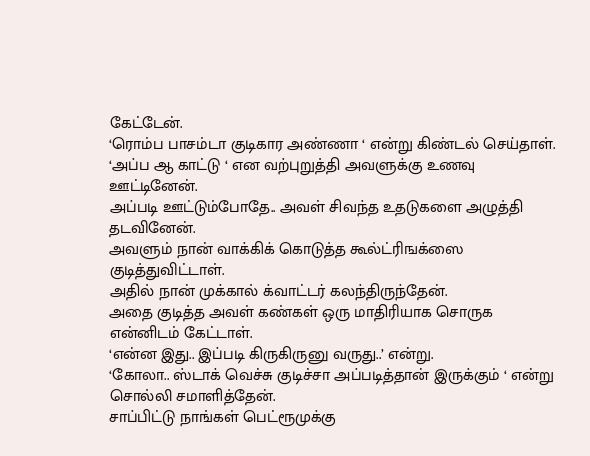கேட்டேன்.
‘ரொம்ப பாசம்டா குடிகார அண்ணா ‘ என்று கிண்டல் செய்தாள்.
‘அப்ப ஆ காட்டு ‘ என வற்புறுத்தி அவளுக்கு உணவு ஊட்டினேன்.
அப்படி ஊட்டும்போதே.. அவள் சிவந்த உதடுகளை அழுத்தி தடவினேன்.
அவளும் நான் வாக்கிக் கொடுத்த கூல்ட்ரிஙக்ஸை குடித்துவிட்டாள்.
அதில் நான் முக்கால் க்வாட்டர் கலந்திருந்தேன்.
அதை குடித்த அவள் கண்கள் ஒரு மாதிரியாக சொருக என்னிடம் கேட்டாள்.
‘என்ன இது.. இப்படி கிருகிருனு வருது..’ என்று.
‘கோலா.. ஸ்டாக் வெச்சு குடிச்சா அப்படித்தான் இருக்கும் ‘ என்று சொல்லி சமாளித்தேன்.
சாப்பிட்டு நாங்கள் பெட்ரூமுக்கு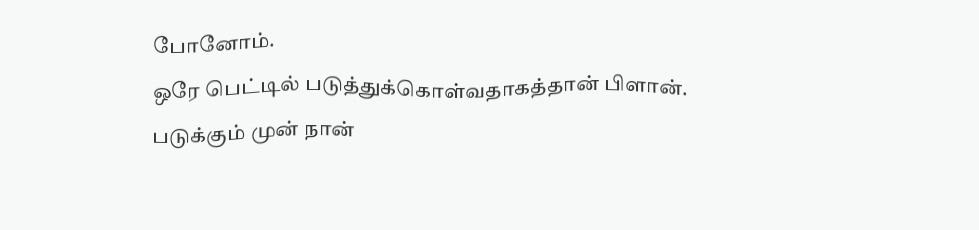போனோம்.
ஒரே பெட்டில் படுத்துக்கொள்வதாகத்தான் பிளான்.
படுக்கும் முன் நான்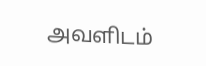அவளிடம்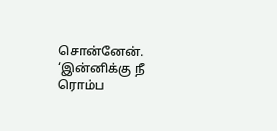சொன்னேன்.
‘இன்னிக்கு நீ ரொம்ப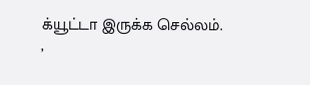க்யூட்டா இருக்க செல்லம்.
’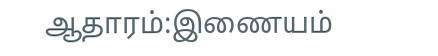ஆதாரம்:இணையம்